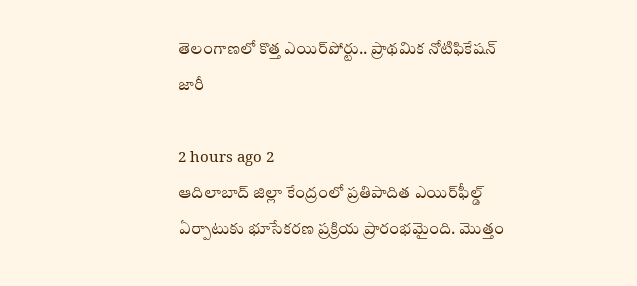తెలంగాణలో కొత్త ఎయిర్‌పోర్టు.. ప్రాథమిక నోటిఫికేషన్‌ జారీ

2 hours ago 2
ఆదిలాబాద్ జిల్లా కేంద్రంలో ప్రతిపాదిత ఎయిర్‌ఫీల్డ్ ఏర్పాటుకు భూసేకరణ ప్రక్రియ ప్రారంభమైంది. మొత్తం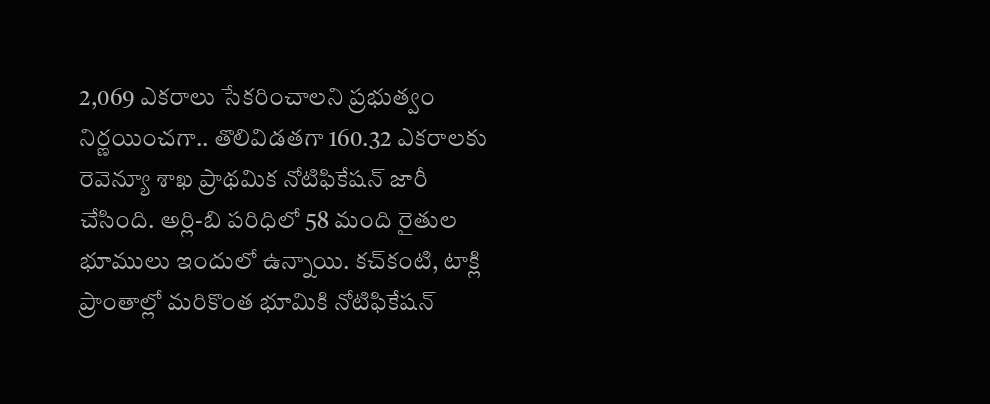2,069 ఎకరాలు సేకరించాలని ప్రభుత్వం నిర్ణయించగా.. తొలివిడతగా 160.32 ఎకరాలకు రెవెన్యూ శాఖ ప్రాథమిక నోటిఫికేషన్ జారీ చేసింది. అర్లి-బి పరిధిలో 58 మంది రైతుల భూములు ఇందులో ఉన్నాయి. కచ్‌కంటి, టాక్లి ప్రాంతాల్లో మరికొంత భూమికి నోటిఫికేషన్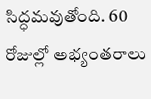సిద్ధమవుతోంది. 60 రోజుల్లో అభ్యంతరాలు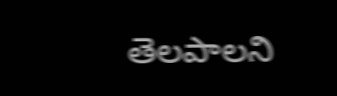తెలపాలని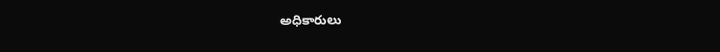అధికారులు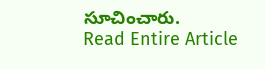సూచించారు.
Read Entire Article